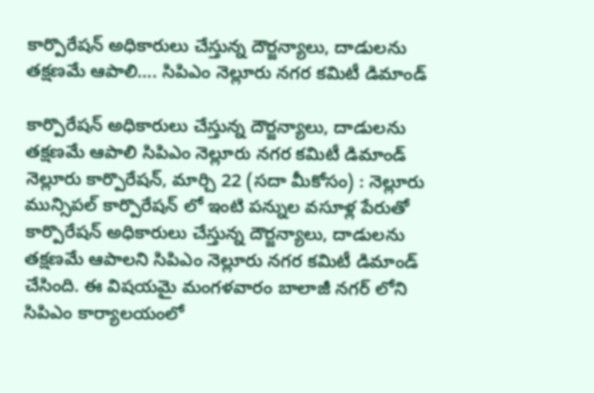కార్పొరేషన్ అధికారులు చేస్తున్న దౌర్జన్యాలు, దాడులను తక్షణమే ఆపాలి…. సిపిఎం నెల్లూరు నగర కమిటీ డిమాండ్

కార్పొరేషన్ అధికారులు చేస్తున్న దౌర్జన్యాలు, దాడులను తక్షణమే ఆపాలి సిపిఎం నెల్లూరు నగర కమిటీ డిమాండ్ నెల్లూరు కార్పొరేష‌న్‌, మార్చి 22 (స‌దా మీకోసం) : నెల్లూరు మున్సిపల్ కార్పొరేషన్ లో ఇంటి పన్నుల వసూళ్ల పేరుతో కార్పొరేషన్ అధికారులు చేస్తున్న దౌర్జన్యాలు, దాడులను తక్షణమే ఆపాలని సిపిఎం నెల్లూరు నగర కమిటీ డిమాండ్ చేసింది. ఈ విషయమై మంగళవారం బాలాజీ నగర్ లోని సిపిఎం కార్యాలయంలో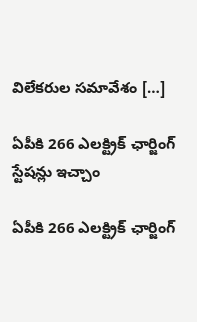విలేకరుల సమావేశం […]

ఏపీకి 266 ఎలక్ట్రిక్ ఛార్జింగ్ స్టేషన్లు ఇచ్చాం

ఏపీకి 266 ఎలక్ట్రిక్ ఛార్జింగ్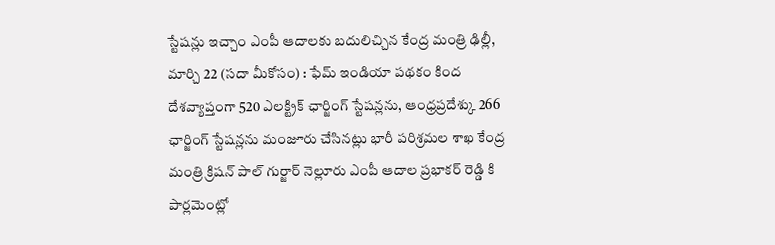స్టేషన్లు ఇచ్చాం ఎంపీ ఆదాలకు బదులిచ్చిన కేంద్ర మంత్రి ఢిల్లీ, మార్చి 22 (స‌దా మీకోసం) : ఫేమ్ ఇండియా పథకం కింద దేశవ్యాప్తంగా 520 ఎలక్ట్రిక్ ఛార్జింగ్ స్టేషన్లను, ఆంధ్రప్రదేశ్కు 266 ఛార్జింగ్ స్టేషన్లను మంజూరు చేసినట్లు భారీ పరిశ్రమల శాఖ కేంద్ర మంత్రి క్రిషన్ పాల్ గుర్జార్ నెల్లూరు ఎంపీ ఆదాల ప్రభాకర్ రెడ్డి కి పార్లమెంట్లో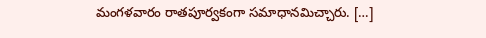మంగళవారం రాతపూర్వకంగా సమాధానమిచ్చారు. […]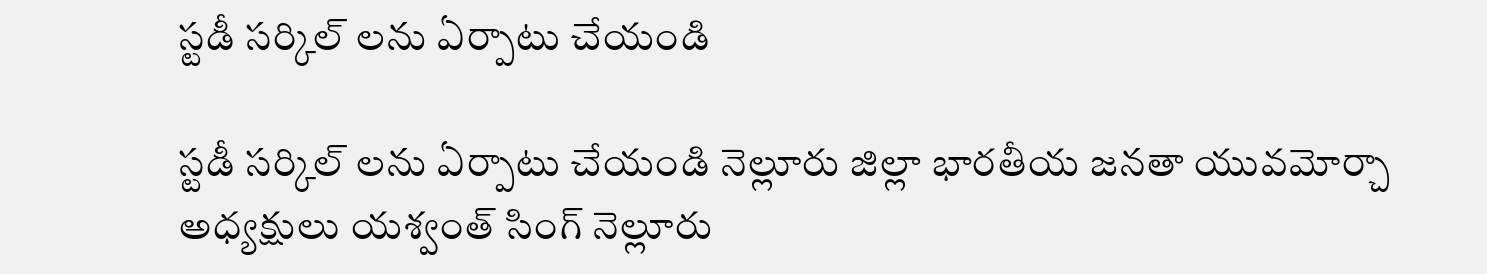స్ట‌డీ స‌ర్కిల్ ల‌ను ఏర్పాటు చేయండి

స్ట‌డీ స‌ర్కిల్ ల‌ను ఏర్పాటు చేయండి నెల్లూరు జిల్లా భారతీయ జనతా యువమోర్చా అధ్య‌క్షులు య‌శ్వంత్ సింగ్ నెల్లూరు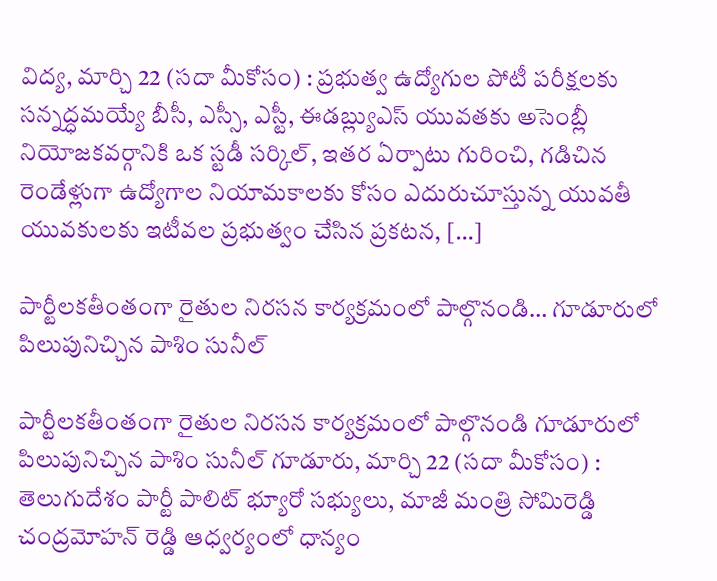విద్య‌, మార్చి 22 (స‌దా మీకోసం) : ప్రభుత్వ ఉద్యోగుల పోటీ పరీక్షలకు సన్నద్ధమయ్యే బీసీ, ఎస్సీ, ఎస్టీ, ఈడ‌బ్ల్యుఎస్ యువతకు అసెంబ్లీ నియోజకవర్గానికి ఒక స్టడీ సర్కిల్, ఇతర ఏర్పాటు గురించి, గడిచిన రెండేళ్లుగా ఉద్యోగాల నియామకాలకు కోసం ఎదురుచూస్తున్న యువతీ యువకులకు ఇటీవల ప్రభుత్వం చేసిన ప్రకటన, […]

పార్టీల‌క‌తీంతంగా రైతుల నిర‌స‌న కార్య‌క్ర‌మంలో పాల్గొనండి… గూడూరులో పిలుపునిచ్చిన పాశిం సునీల్‌

పార్టీల‌క‌తీంతంగా రైతుల నిర‌స‌న కార్య‌క్ర‌మంలో పాల్గొనండి గూడూరులో పిలుపునిచ్చిన పాశిం సునీల్‌ గూడూరు, మార్చి 22 (స‌దా మీకోసం) : తెలుగుదేశం పార్టీ పాలిట్ భ్యూరో స‌భ్యులు, మాజీ మంత్రి సోమిరెడ్డి చంద్రమోహన్ రెడ్డి ఆధ్వర్యంలో ధాన్యం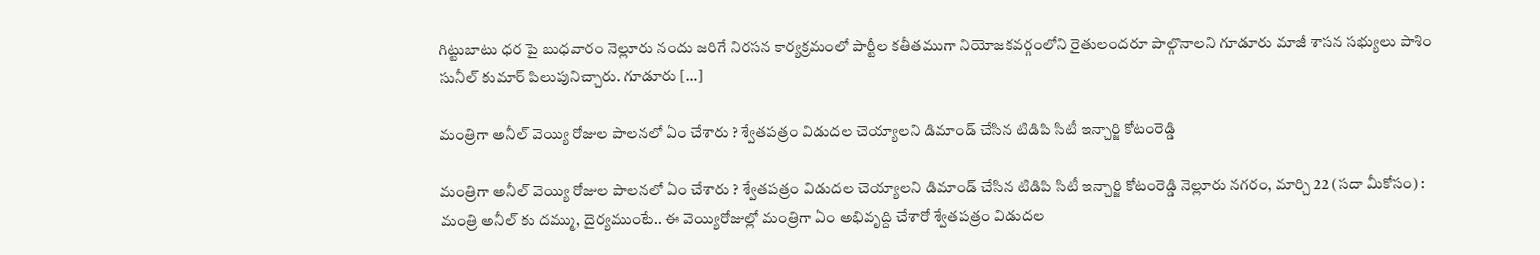గిట్టుబాటు ధర పై బుధ‌వారం నెల్లూరు నందు జరిగే నిరసన కార్యక్రమంలో పార్టీల కతీతముగా నియోజకవర్గంలోని రైతులందరూ పాల్గొనాలని గూడూరు మాజీ శాసన సభ్యులు పాశిం సునీల్ కుమార్ పిలుపునిచ్చారు. గూడూరు […]

మంత్రిగా అనీల్ వెయ్యి రోజుల పాల‌న‌లో ఏం చేశారు ? శ్వేత‌ప‌త్రం విడుద‌ల చెయ్యాలని డిమాండ్ చేసిన టిడిపి సిటీ ఇన్చార్జి కోటంరెడ్డి

మంత్రిగా అనీల్ వెయ్యి రోజుల పాల‌న‌లో ఏం చేశారు ? శ్వేత‌ప‌త్రం విడుద‌ల చెయ్యాలని డిమాండ్ చేసిన టిడిపి సిటీ ఇన్చార్జి కోటంరెడ్డి నెల్లూరు న‌గ‌రం, మార్చి 22 (స‌దా మీకోసం) : మంత్రి అనీల్ కు ద‌మ్ము, దైర్య‌ముంటే.. ఈ వెయ్యిరోజుల్లో మంత్రిగా ఏం అభివృద్ది చేశారో శ్వేత‌ప‌త్రం విడుద‌ల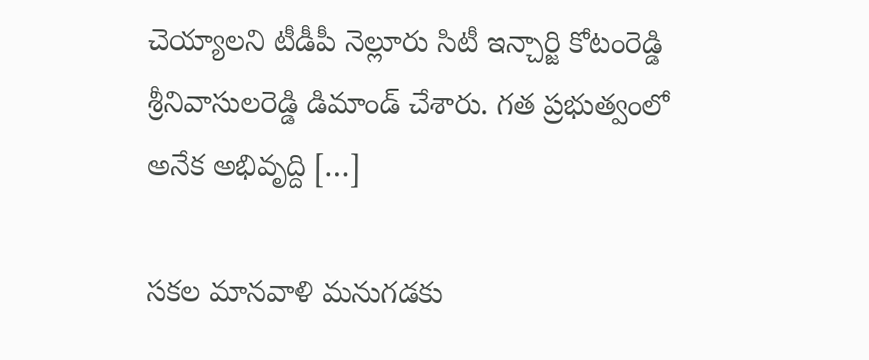చెయ్యాల‌ని టీడీపీ నెల్లూరు సిటీ ఇన్చార్జి కోటంరెడ్డి శ్రీనివాసుల‌రెడ్డి డిమాండ్ చేశారు. గ‌త ప్ర‌భుత్వంలో అనేక అభివృద్ది […]

సకల మానవాళి మనుగడకు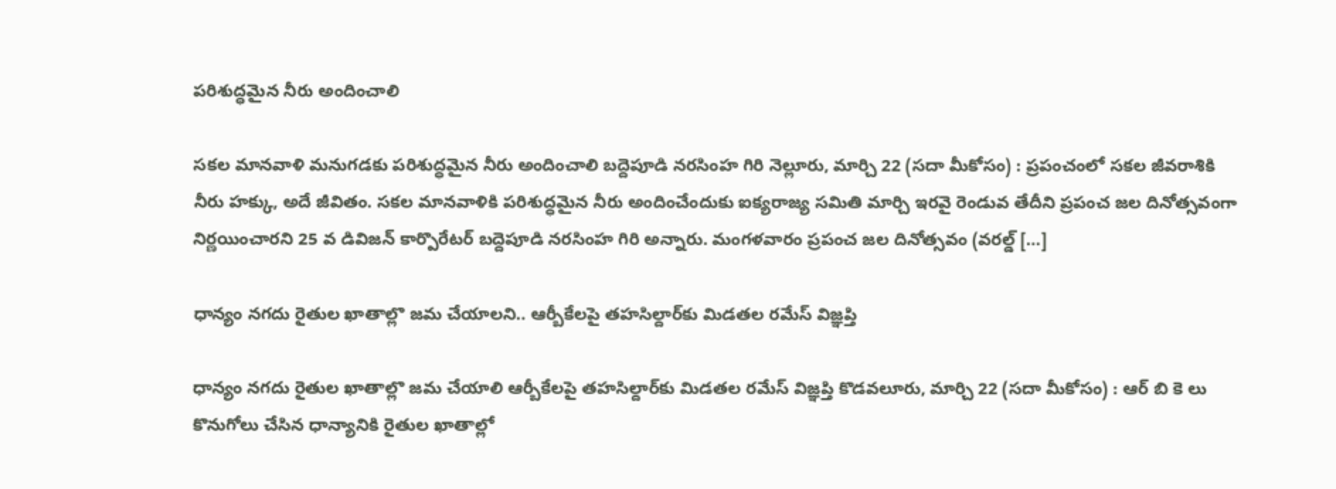పరిశుద్ధమైన నీరు అందించాలి

సకల మానవాళి మనుగడకు పరిశుద్ధమైన నీరు అందించాలి బద్దెపూడి నరసింహ గిరి నెల్లూరు, మార్చి 22 (స‌దా మీకోసం) : ప్రపంచంలో సకల జీవరాశికి నీరు హక్కు, అదే జీవితం. సకల మానవాళికి పరిశుద్ధమైన నీరు అందించేందుకు ఐక్యరాజ్య సమితి మార్చి ఇరవై రెండువ తేదీని ప్రపంచ జల దినోత్సవంగా నిర్ణయించారని 25 వ డివిజన్ కార్పొరేటర్ బద్దెపూడి నరసింహ గిరి అన్నారు. మంగళవారం ప్రపంచ జల దినోత్సవం (వరల్డ్ […]

ధాన్యం న‌గ‌దు రైతుల ఖాతాల్లొ జ‌మ చేయాలని.. ఆర్బీకేల‌పై త‌హ‌సిల్దార్‌కు మిడ‌త‌ల ర‌మేస్ విజ్ఞ‌ప్తి

ధాన్యం న‌గ‌దు రైతుల ఖాతాల్లొ జ‌మ చేయాలి ఆర్బీకేల‌పై త‌హ‌సిల్దార్‌కు మిడ‌త‌ల ర‌మేస్ విజ్ఞ‌ప్తి కొడవలూరు, మార్చి 22 (స‌దా మీకోసం) : ఆర్ బి కె లు కొనుగోలు చేసిన ధాన్యానికి రైతుల ఖాతాల్లో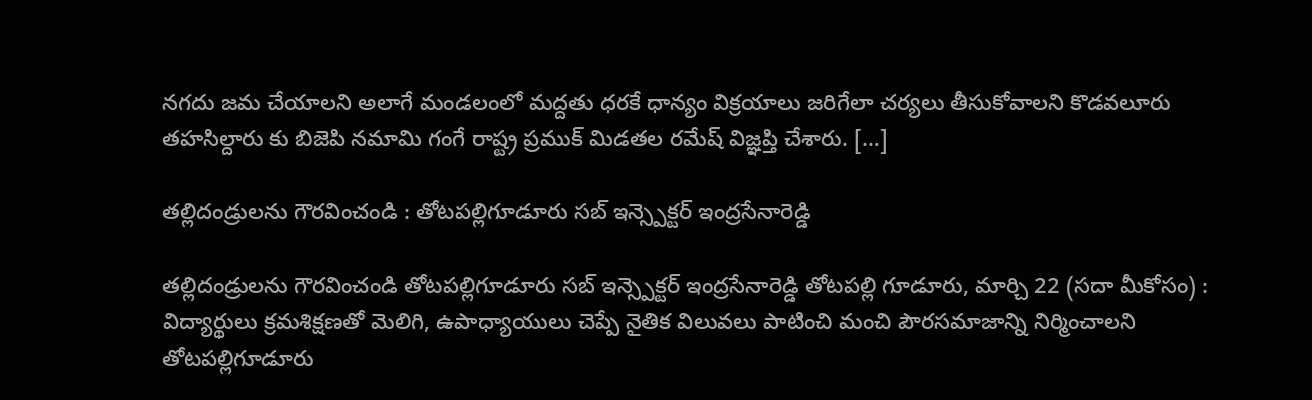నగదు జమ చేయాలని అలాగే మండలంలో మద్దతు ధరకే ధాన్యం విక్రయాలు జరిగేలా చర్యలు తీసుకోవాలని కొడవలూరు తహసిల్దారు కు బిజెపి నమామి గంగే రాష్ట్ర ప్రముక్ మిడతల రమేష్ విజ్ఞప్తి చేశారు. […]

తల్లిదండ్రులను గౌరవించండి : తోటపల్లిగూడూరు సబ్ ఇన్స్పెక్టర్ ఇంద్రసేనారెడ్డి

తల్లిదండ్రులను గౌరవించండి తోటపల్లిగూడూరు సబ్ ఇన్స్పెక్టర్ ఇంద్రసేనారెడ్డి తోట‌ప‌ల్లి గూడూరు, మార్చి 22 (స‌దా మీకోసం) : విద్యార్థులు క్రమశిక్షణతో మెలిగి, ఉపాధ్యాయులు చెప్పే నైతిక విలువలు పాటించి మంచి పౌరసమాజాన్ని నిర్మించాలని తోటపల్లిగూడూరు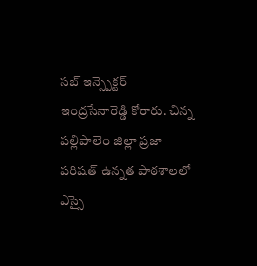సబ్ ఇన్స్పెక్టర్ ఇంద్రసేనారెడ్డి కోరారు. చిన్న పల్లిపాలెం జిల్లా ప్రజా పరిషత్ ఉన్నత పాఠశాలలో ఎస్సై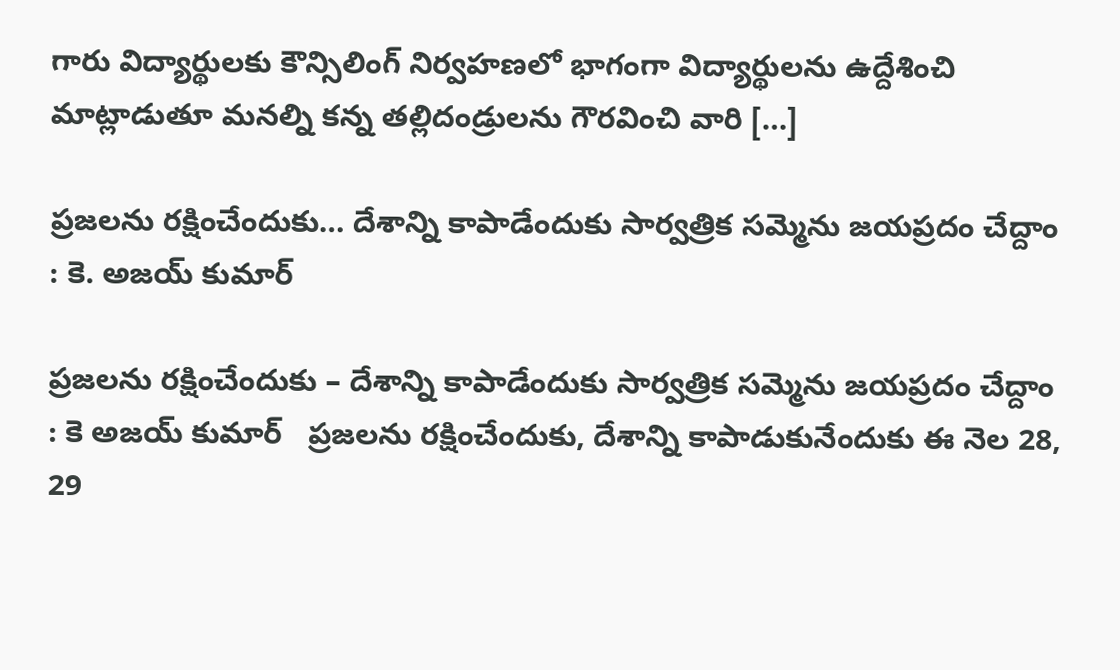గారు విద్యార్థులకు కౌన్సిలింగ్ నిర్వహణలో భాగంగా విద్యార్థులను ఉద్దేశించి మాట్లాడుతూ మనల్ని కన్న తల్లిదండ్రులను గౌరవించి వారి […]

ప్రజలను రక్షించేందుకు… దేశాన్ని కాపాడేందుకు సార్వత్రిక సమ్మెను జయప్రదం చేద్దాం : కె. అజయ్ కుమార్

ప్రజలను రక్షించేందుకు – దేశాన్ని కాపాడేందుకు సార్వత్రిక సమ్మెను జయప్రదం చేద్దాం : కె అజయ్ కుమార్   ప్రజలను రక్షించేందుకు, దేశాన్ని కాపాడుకునేందుకు ఈ నెల 28, 29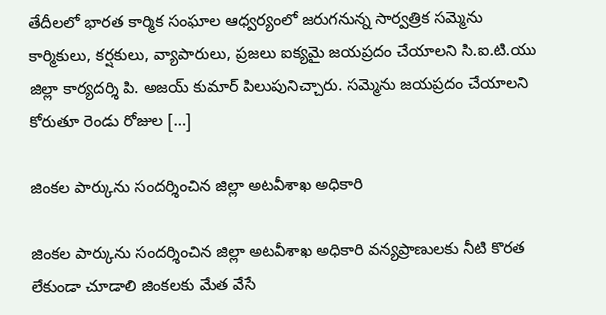తేదీలలో భారత కార్మిక సంఘాల ఆధ్వర్యంలో జరుగనున్న సార్వత్రిక సమ్మెను కార్మికులు, కర్షకులు, వ్యాపారులు, ప్రజలు ఐక్యమై జయప్రదం చేయాలని సి.ఐ.టి.యు జిల్లా కార్యదర్శి పి. అజయ్ కుమార్ పిలుపునిచ్చారు. సమ్మెను జయప్రదం చేయాలని కోరుతూ రెండు రోజుల […]

జింకల పార్కును సందర్శించిన జిల్లా అటవీశాఖ అధికారి

జింకల పార్కును సందర్శించిన జిల్లా అటవీశాఖ అధికారి వన్యప్రాణులకు నీటి కొరత లేకుండా చూడాలి జింకలకు మేత వేసే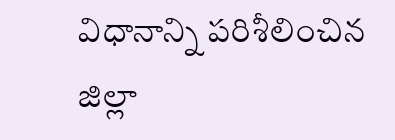విధానాన్ని పరిశీలించిన జిల్లా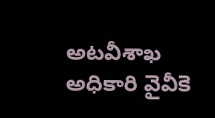అటవీశాఖ అధికారి వైవీకె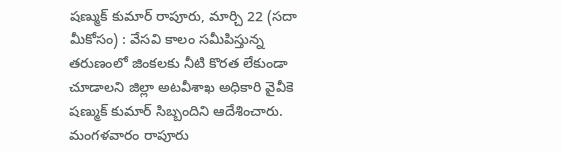షణ్ముక్ కుమార్ రాపూరు, మార్చి 22 (స‌దా మీకోసం) : వేసవి కాలం సమీపిస్తున్న తరుణంలో జింకలకు నీటి కొరత లేకుండా చూడాలని జిల్లా అటవీశాఖ అధికారి వైవీకె షణ్ముక్ కుమార్ సిబ్బందిని ఆదేశించారు. మంగళవారం రాపూరు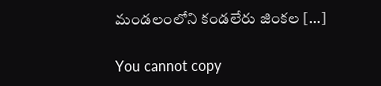మండలంలోని కండలేరు జింకల […]

You cannot copy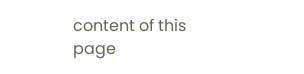content of this page